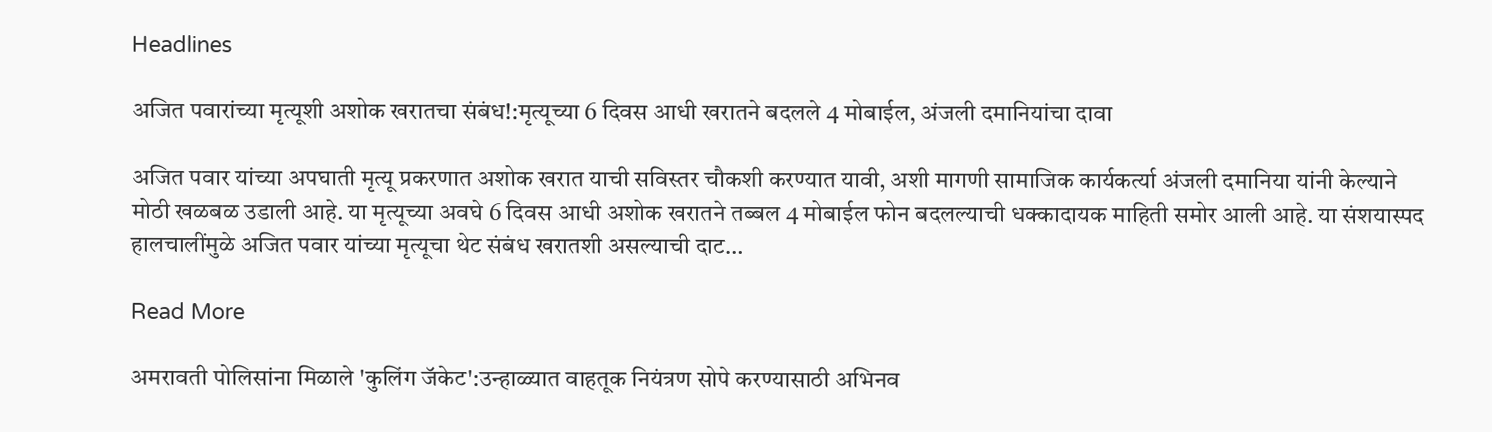Headlines

अजित पवारांच्या मृत्यूशी अशोक खरातचा संबंध!:मृत्यूच्या 6 दिवस आधी खरातने बदलले 4 मोबाईल, अंजली दमानियांचा दावा

अजित पवार यांच्या अपघाती मृत्यू प्रकरणात अशोक खरात याची सविस्तर चौकशी करण्यात यावी, अशी मागणी सामाजिक कार्यकर्त्या अंजली दमानिया यांनी केल्याने मोठी खळबळ उडाली आहे. या मृत्यूच्या अवघे 6 दिवस आधी अशोक खरातने तब्बल 4 मोबाईल फोन बदलल्याची धक्कादायक माहिती समोर आली आहे. या संशयास्पद हालचालींमुळे अजित पवार यांच्या मृत्यूचा थेट संबंध खरातशी असल्याची दाट…

Read More

अमरावती पोलिसांना मिळाले 'कुलिंग जॅकेट':उन्हाळ्यात वाहतूक नियंत्रण सोपे करण्यासाठी अभिनव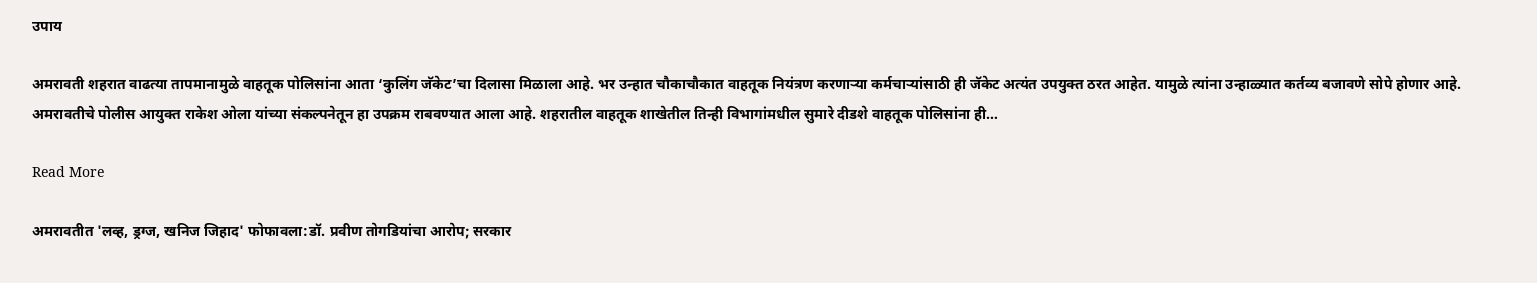उपाय

अमरावती शहरात वाढत्या तापमानामुळे वाहतूक पोलिसांना आता ‘कुलिंग जॅकेट’चा दिलासा मिळाला आहे. भर उन्हात चौकाचौकात वाहतूक नियंत्रण करणाऱ्या कर्मचाऱ्यांसाठी ही जॅकेट अत्यंत उपयुक्त ठरत आहेत. यामुळे त्यांना उन्हाळ्यात कर्तव्य बजावणे सोपे होणार आहे. अमरावतीचे पोलीस आयुक्त राकेश ओला यांच्या संकल्पनेतून हा उपक्रम राबवण्यात आला आहे. शहरातील वाहतूक शाखेतील तिन्ही विभागांमधील सुमारे दीडशे वाहतूक पोलिसांना ही…

Read More

अमरावतीत 'लव्ह, ड्रग्ज, खनिज जिहाद' फोफावला:डॉ. प्रवीण तोगडियांचा आरोप; सरकार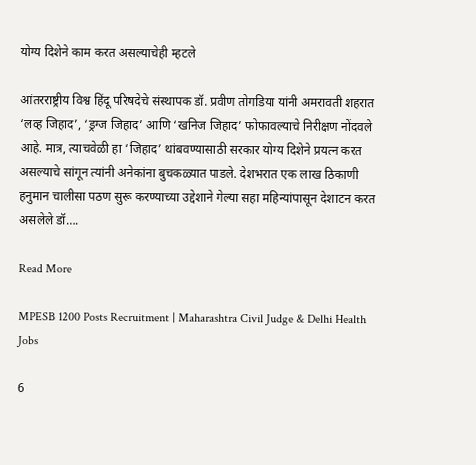योग्य दिशेने काम करत असल्याचेही म्हटले

आंतरराष्ट्रीय विश्व हिंदू परिषदेचे संस्थापक डॉ. प्रवीण तोगडिया यांनी अमरावती शहरात ‘लव्ह जिहाद’, ‘ड्रग्ज जिहाद’ आणि ‘खनिज जिहाद’ फोफावल्याचे निरीक्षण नोंदवले आहे. मात्र, त्याचवेळी हा ‘जिहाद’ थांबवण्यासाठी सरकार योग्य दिशेने प्रयत्न करत असल्याचे सांगून त्यांनी अनेकांना बुचकळ्यात पाडले. देशभरात एक लाख ठिकाणी हनुमान चालीसा पठण सुरू करण्याच्या उद्देशाने गेल्या सहा महिन्यांपासून देशाटन करत असलेले डॉ….

Read More

MPESB 1200 Posts Recruitment | Maharashtra Civil Judge & Delhi Health Jobs

6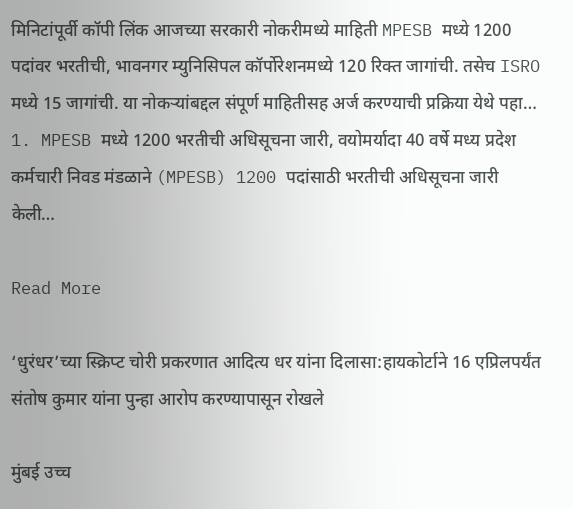मिनिटांपूर्वी कॉपी लिंक आजच्या सरकारी नोकरीमध्ये माहिती MPESB मध्ये 1200 पदांवर भरतीची, भावनगर म्युनिसिपल कॉर्पोरेशनमध्ये 120 रिक्त जागांची. तसेच ISRO मध्ये 15 जागांची. या नोकऱ्यांबद्दल संपूर्ण माहितीसह अर्ज करण्याची प्रक्रिया येथे पहा… 1. MPESB मध्ये 1200 भरतीची अधिसूचना जारी, वयोमर्यादा 40 वर्षे मध्य प्रदेश कर्मचारी निवड मंडळाने (MPESB) 1200 पदांसाठी भरतीची अधिसूचना जारी केली…

Read More

‘धुरंधर’च्या स्क्रिप्ट चोरी प्रकरणात आदित्य धर यांना दिलासा:हायकोर्टाने 16 एप्रिलपर्यंत संतोष कुमार यांना पुन्हा आरोप करण्यापासून रोखले

मुंबई उच्च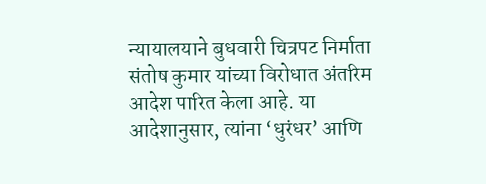न्यायालयाने बुधवारी चित्रपट निर्माता संतोष कुमार यांच्या विरोधात अंतरिम आदेश पारित केला आहे. या आदेशानुसार, त्यांना ‘धुरंधर’ आणि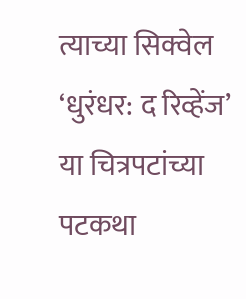त्याच्या सिक्वेल ‘धुरंधर: द रिव्हेंज’ या चित्रपटांच्या पटकथा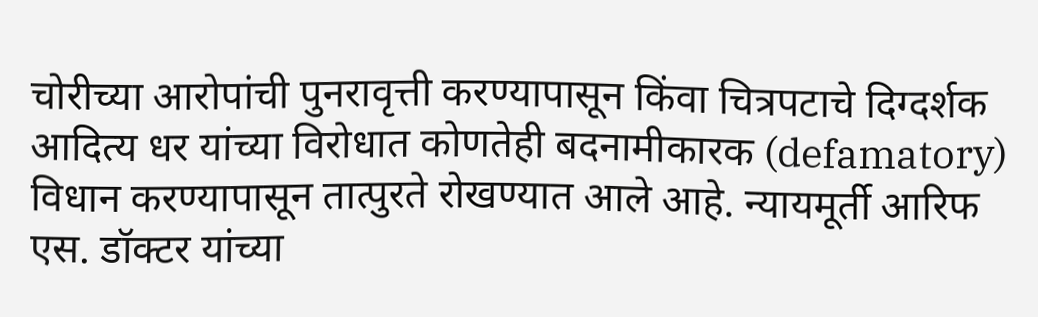चोरीच्या आरोपांची पुनरावृत्ती करण्यापासून किंवा चित्रपटाचे दिग्दर्शक आदित्य धर यांच्या विरोधात कोणतेही बदनामीकारक (defamatory) विधान करण्यापासून तात्पुरते रोखण्यात आले आहे. न्यायमूर्ती आरिफ एस. डॉक्टर यांच्या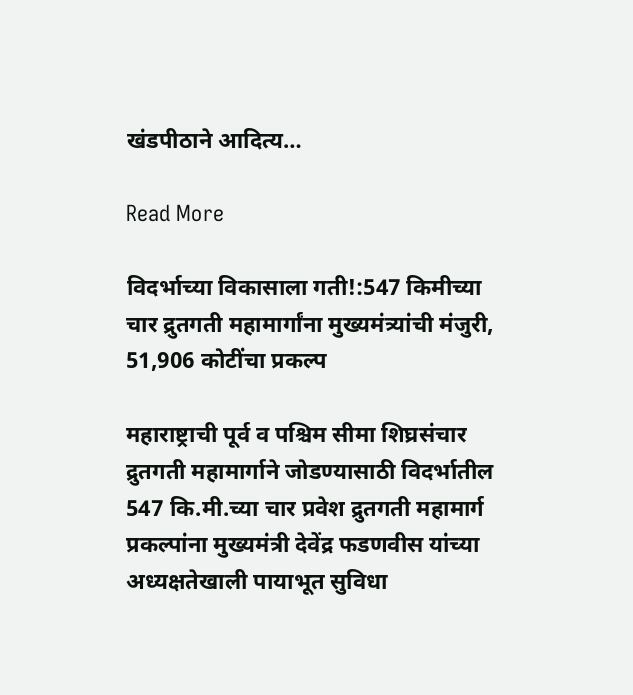खंडपीठाने आदित्य…

Read More

विदर्भाच्या विकासाला गती!:547 किमीच्या चार द्रुतगती महामार्गांना मुख्यमंत्र्यांची मंजुरी, 51,906 कोटींचा प्रकल्प

महाराष्ट्राची पूर्व व पश्चिम सीमा शिघ्रसंचार द्रुतगती महामार्गाने जोडण्यासाठी विदर्भातील 547 कि.मी.च्या चार प्रवेश द्रुतगती महामार्ग प्रकल्पांना मुख्यमंत्री देवेंद्र फडणवीस यांच्या अध्यक्षतेखाली पायाभूत सुविधा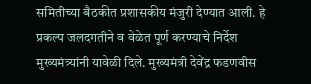समितीच्या बैठकीत प्रशासकीय मंजुरी देण्यात आली. हे प्रकल्प जलदगतीने व वेळेत पूर्ण करण्याचे निर्देश मुख्यमंत्र्यांनी यावेळी दिले. मुख्यमंत्री देवेंद्र फडणवीस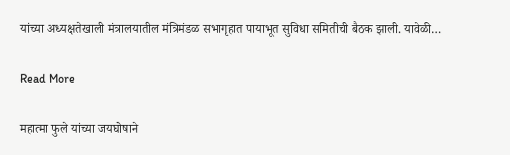यांच्या अध्यक्षतेखाली मंत्रालयातील मंत्रिमंडळ सभागृहात पायाभूत सुविधा समितीची बैठक झाली. यावेळी…

Read More

महात्मा फुले यांच्या जयघोषाने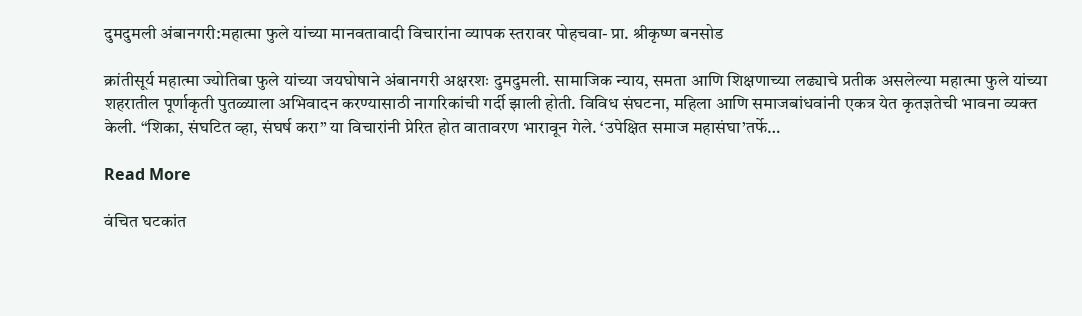दुमदुमली अंबानगरी:महात्मा फुले यांच्या मानवतावादी विचारांना व्यापक स्तरावर पोहचवा- प्रा. श्रीकृष्ण बनसोड

क्रांतीसूर्य महात्मा ज्योतिबा फुले यांच्या जयघोषाने अंबानगरी अक्षरशः दुमदुमली. सामाजिक न्याय, समता आणि शिक्षणाच्या लढ्याचे प्रतीक असलेल्या महात्मा फुले यांच्या शहरातील पूर्णाकृती पुतळ्याला अभिवादन करण्यासाठी नागरिकांची गर्दी झाली होती. विविध संघटना, महिला आणि समाजबांधवांनी एकत्र येत कृतज्ञतेची भावना व्यक्त केली. “शिका, संघटित व्हा, संघर्ष करा” या विचारांनी प्रेरित होत वातावरण भारावून गेले. ‘उपेक्षित समाज महासंघा’तर्फे…

Read More

वंचित घटकांत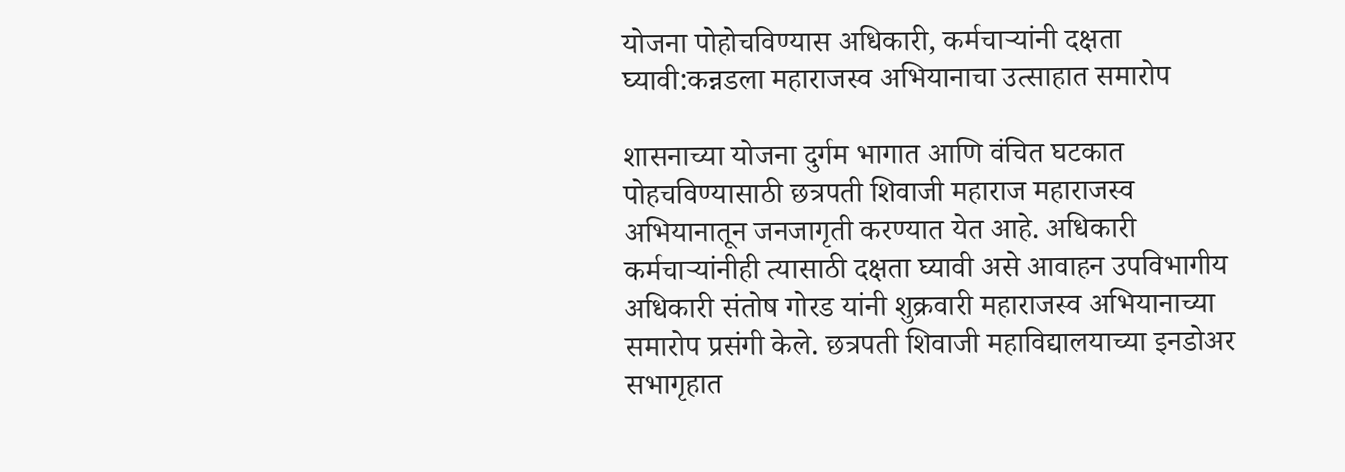योजना पोहोचविण्यास अधिकारी, कर्मचाऱ्यांनी दक्षता घ्यावी:कन्नडला महाराजस्व अभियानाचा उत्साहात समारोप

शासनाच्या योजना दुर्गम भागात आणि वंचित घटकात पोहचविण्यासाठी छत्रपती शिवाजी महाराज महाराजस्व अभियानातून जनजागृती करण्यात येत आहे. अधिकारी कर्मचाऱ्यांनीही त्यासाठी दक्षता घ्यावी असे आवाहन उपविभागीय अधिकारी संतोष गोरड यांनी शुक्रवारी महाराजस्व अभियानाच्या समारोप प्रसंगी केले. छत्रपती शिवाजी महाविद्यालयाच्या इनडोअर सभागृहात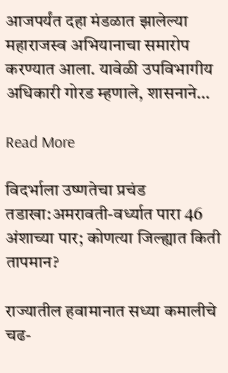आजपर्यंत दहा मंडळात झालेल्या महाराजस्व अभियानाचा समारोप करण्यात आला. यावेळी उपविभागीय अधिकारी गोरड म्हणाले, शासनाने…

Read More

विदर्भाला उष्णतेचा प्रचंड तडाखा:अमरावती-वर्ध्यात पारा 46 अंशाच्या पार; कोणत्या जिल्ह्यात किती तापमान?

राज्यातील हवामानात सध्या कमालीचे चढ-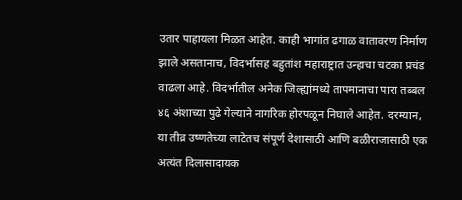उतार पाहायला मिळत आहेत. काही भागांत ढगाळ वातावरण निर्माण झाले असतानाच, विदर्भासह बहुतांश महाराष्ट्रात उन्हाचा चटका प्रचंड वाढला आहे. विदर्भातील अनेक जिल्ह्यांमध्ये तापमानाचा पारा तब्बल ४६ अंशाच्या पुढे गेल्याने नागरिक होरपळून निघाले आहेत. दरम्यान, या तीव्र उष्णतेच्या लाटेतच संपूर्ण देशासाठी आणि बळीराजासाठी एक अत्यंत दिलासादायक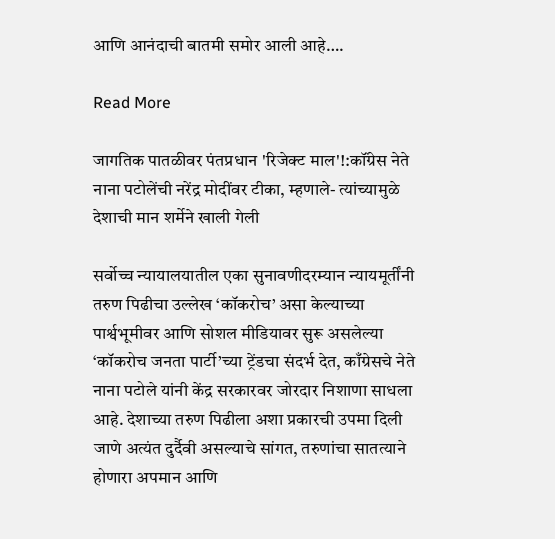आणि आनंदाची बातमी समोर आली आहे….

Read More

जागतिक पातळीवर पंतप्रधान 'रिजेक्ट माल'!:कॉंग्रेस नेते नाना पटोलेंची नरेंद्र मोदींवर टीका, म्हणाले- त्यांच्यामुळे देशाची मान शर्मेने खाली गेली

सर्वोच्च न्यायालयातील एका सुनावणीदरम्यान न्यायमूर्तींनी तरुण पिढीचा उल्लेख ‘कॉकरोच’ असा केल्याच्या पार्श्वभूमीवर आणि सोशल मीडियावर सुरू असलेल्या ‘कॉकरोच जनता पार्टी’च्या ट्रेंडचा संदर्भ देत, काँग्रेसचे नेते नाना पटोले यांनी केंद्र सरकारवर जोरदार निशाणा साधला आहे. देशाच्या तरुण पिढीला अशा प्रकारची उपमा दिली जाणे अत्यंत दुर्दैवी असल्याचे सांगत, तरुणांचा सातत्याने होणारा अपमान आणि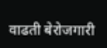वाढती बेरोजगारी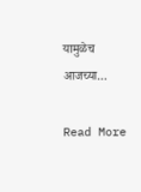यामुळेच आजच्या…

Read More